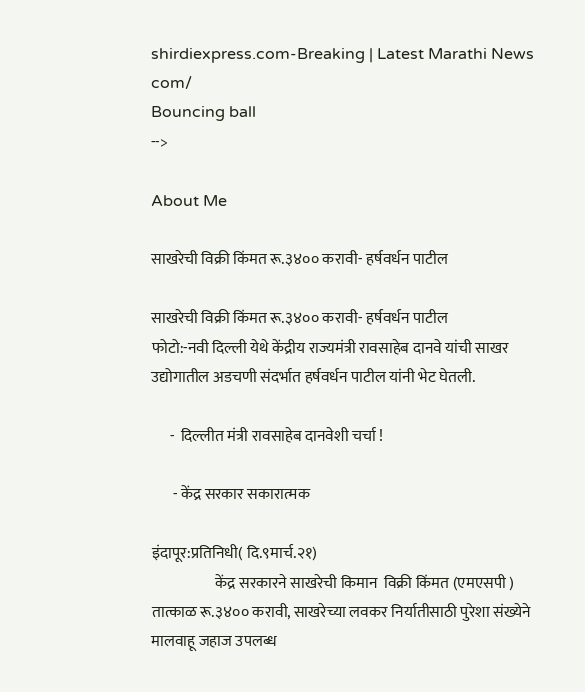shirdiexpress.com-Breaking | Latest Marathi News com/
Bouncing ball
-->

About Me

साखरेची विक्री किंमत रू.३४०० करावी- हर्षवर्धन पाटील

साखरेची विक्री किंमत रू.३४०० करावी- हर्षवर्धन पाटील
फोटो:-नवी दिल्ली येथे केंद्रीय राज्यमंत्री रावसाहेब दानवे यांची साखर उद्योगातील अडचणी संदर्भात हर्षवर्धन पाटील यांनी भेट घेतली.

      -  दिल्लीत मंत्री रावसाहेब दानवेशी चर्चा !

       - केंद्र सरकार सकारात्मक

इंदापूर:प्रतिनिधी( दि.९मार्च.२१)
                     केंद्र सरकारने साखरेची किमान  विक्री किंमत (एमएसपी ) तात्काळ रू.३४०० करावी, साखरेच्या लवकर निर्यातीसाठी पुरेशा संख्येने मालवाहू जहाज उपलब्ध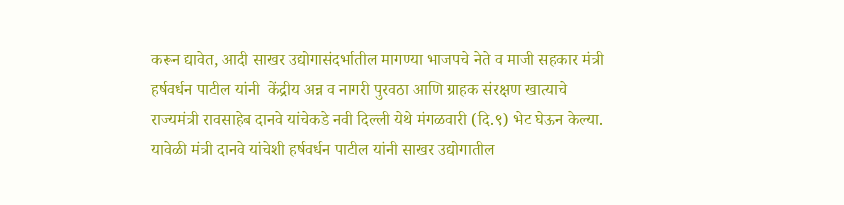करून द्यावेत, आदी साखर उद्योगासंदर्भातील मागण्या भाजपचे नेते व माजी सहकार मंत्री हर्षवर्धन पाटील यांनी  केंद्रीय अन्न व नागरी पुरवठा आणि ग्राहक संरक्षण खात्याचे राज्यमंत्री रावसाहेब दानवे यांचेकडे नवी दिल्ली येथे मंगळवारी (दि.९) भेट घेऊन केल्या. यावेळी मंत्री दानवे यांचेशी हर्षवर्धन पाटील यांनी साखर उद्योगातील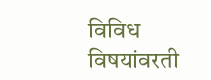विविध विषयांवरती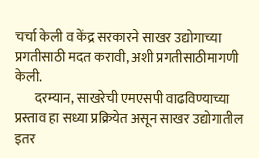चर्चा केली व केंद्र सरकारने साखर उद्योगाच्या प्रगतीसाठी मदत करावी, अशी प्रगतीसाठीमागणी केली.
       दरम्यान, साखरेची एमएसपी वाढविण्याच्या प्रस्ताव हा सध्या प्रक्रियेत असून साखर उद्योगातील इतर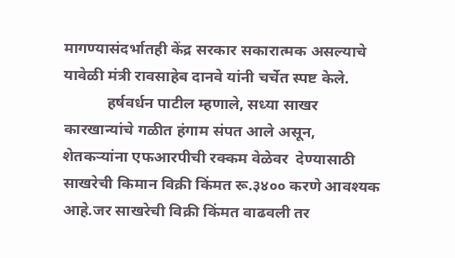मागण्यासंदर्भातही केंद्र सरकार सकारात्मक असल्याचे यावेळी मंत्री रावसाहेब दानवे यांनी चर्चेत स्पष्ट केले.
           हर्षवर्धन पाटील म्हणाले, सध्या साखर कारखान्यांचे गळीत हंगाम संपत आले असून, शेतकऱ्यांना एफआरपीची रक्कम वेळेवर  देण्यासाठी साखरेची किमान विक्री किंमत रू.३४०० करणे आवश्यक आहे.जर साखरेची विक्री किंमत वाढवली तर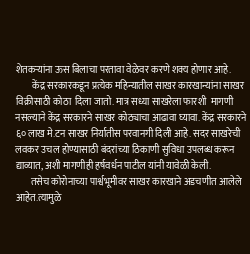शेतकऱ्यांना ऊस बिलाचा परतावा वेळेवर करणे शक्य होणार आहे.
         केंद्र सरकारकडून प्रत्येक महिन्यातील साखर कारखान्यांना साखर विक्रीसाठी कोठा  दिला जातो. मात्र सध्या साखरेला फारशी  मागणी नसल्याने केंद्र सरकारने साखर कोठ्याचा आढावा घ्यावा. केंद्र सरकारने ६० लाख मे.टन साखर निर्यातीस परवानगी दिली आहे. सदर साखरेची लवकर उचल होण्यासाठी बंदरांच्या ठिकाणी सुविधा उपलब्ध करून द्याव्यात, अशी मागणीही हर्षवर्धन पाटील यांनी यावेळी केली.
        तसेच कोरोनाच्या पार्श्वभूमीवर साखर कारखाने अडचणीत आलेले आहेत.त्यामुळे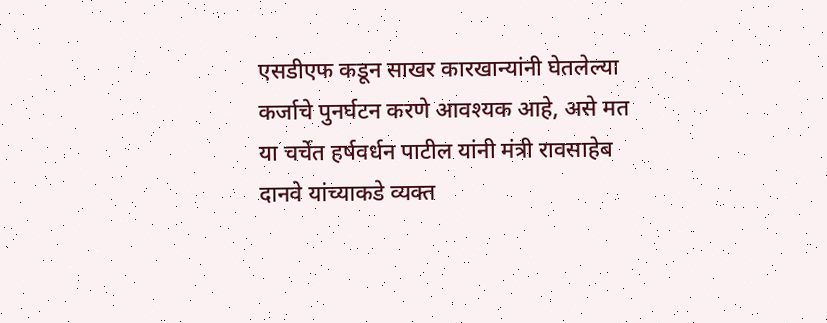एसडीएफ कडून साखर कारखान्यांनी घेतलेल्या कर्जाचे पुनर्घटन करणे आवश्यक आहे, असे मत   या चर्चेत हर्षवर्धन पाटील यांनी मंत्री रावसाहेब दानवे यांच्याकडे व्यक्त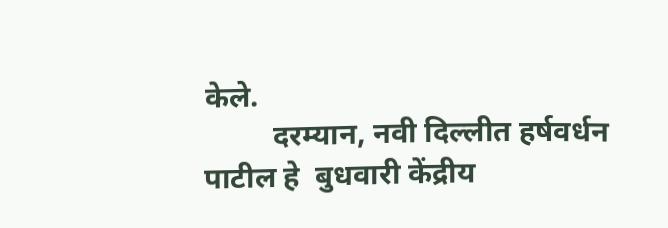केले.
         दरम्यान, नवी दिल्लीत हर्षवर्धन पाटील हे  बुधवारी केंद्रीय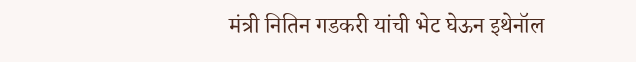मंत्री नितिन गडकरी यांची भेट घेऊन इथेनॉल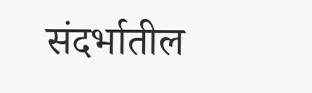संदर्भातील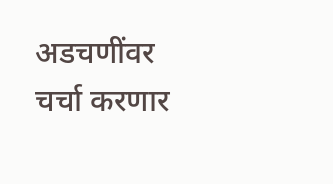अडचणींवर चर्चा करणार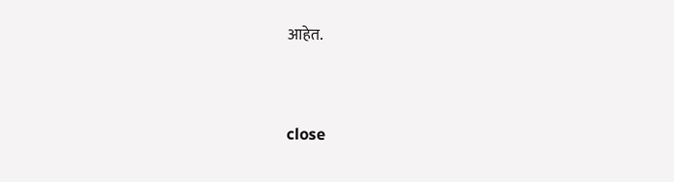आहेत.


close